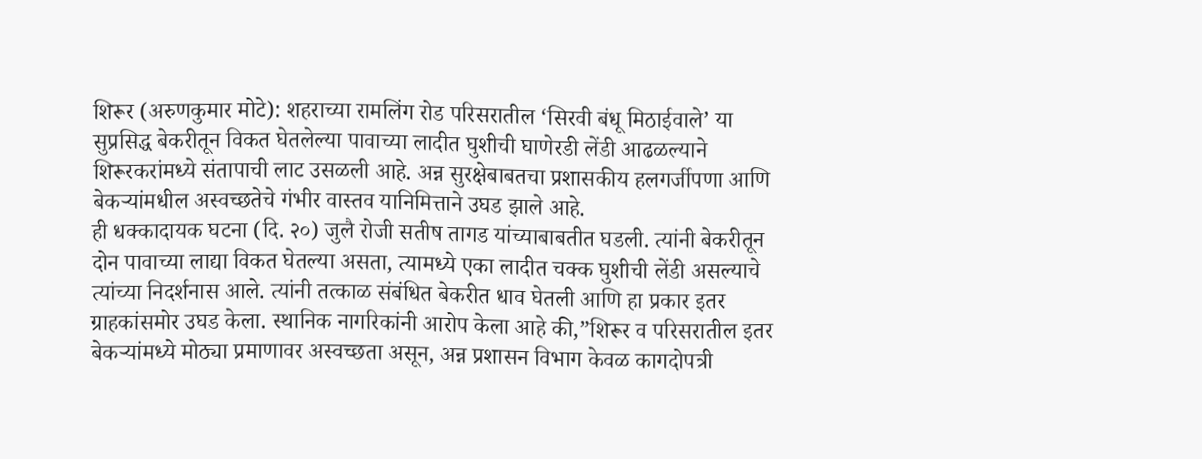शिरूर (अरुणकुमार मोटे): शहराच्या रामलिंग रोड परिसरातील ‘सिरवी बंधू मिठाईवाले’ या सुप्रसिद्ध बेकरीतून विकत घेतलेल्या पावाच्या लादीत घुशीची घाणेरडी लेंडी आढळल्याने शिरूरकरांमध्ये संतापाची लाट उसळली आहे. अन्न सुरक्षेबाबतचा प्रशासकीय हलगर्जीपणा आणि बेकऱ्यांमधील अस्वच्छतेचे गंभीर वास्तव यानिमित्ताने उघड झाले आहे.
ही धक्कादायक घटना (दि. २०) जुलै रोजी सतीष तागड यांच्याबाबतीत घडली. त्यांनी बेकरीतून दोन पावाच्या लाद्या विकत घेतल्या असता, त्यामध्ये एका लादीत चक्क घुशीची लेंडी असल्याचे त्यांच्या निदर्शनास आले. त्यांनी तत्काळ संबंधित बेकरीत धाव घेतली आणि हा प्रकार इतर ग्राहकांसमोर उघड केला. स्थानिक नागरिकांनी आरोप केला आहे की,”शिरूर व परिसरातील इतर बेकऱ्यांमध्ये मोठ्या प्रमाणावर अस्वच्छता असून, अन्न प्रशासन विभाग केवळ कागदोपत्री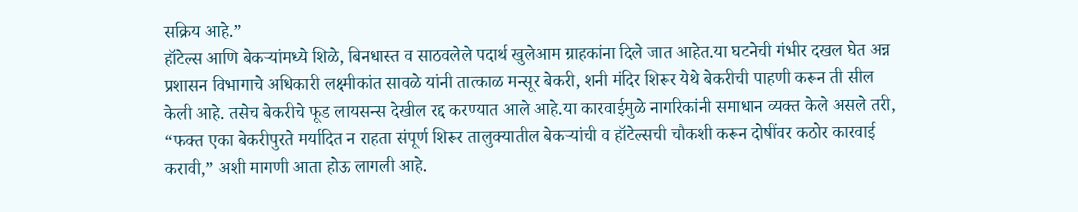सक्रिय आहे.”
हॉटेल्स आणि बेकऱ्यांमध्ये शिळे, बिनधास्त व साठवलेले पदार्थ खुलेआम ग्राहकांना दिले जात आहेत.या घटनेची गंभीर दखल घेत अन्न प्रशासन विभागाचे अधिकारी लक्ष्मीकांत सावळे यांनी तात्काळ मन्सूर बेकरी, शनी मंदिर शिरूर येथे बेकरीची पाहणी करून ती सील केली आहे. तसेच बेकरीचे फूड लायसन्स देखील रद्द करण्यात आले आहे.या कारवाईमुळे नागरिकांनी समाधान व्यक्त केले असले तरी, “फक्त एका बेकरीपुरते मर्यादित न राहता संपूर्ण शिरूर तालुक्यातील बेकऱ्यांची व हॉटेल्सची चौकशी करून दोषींवर कठोर कारवाई करावी,” अशी मागणी आता होऊ लागली आहे.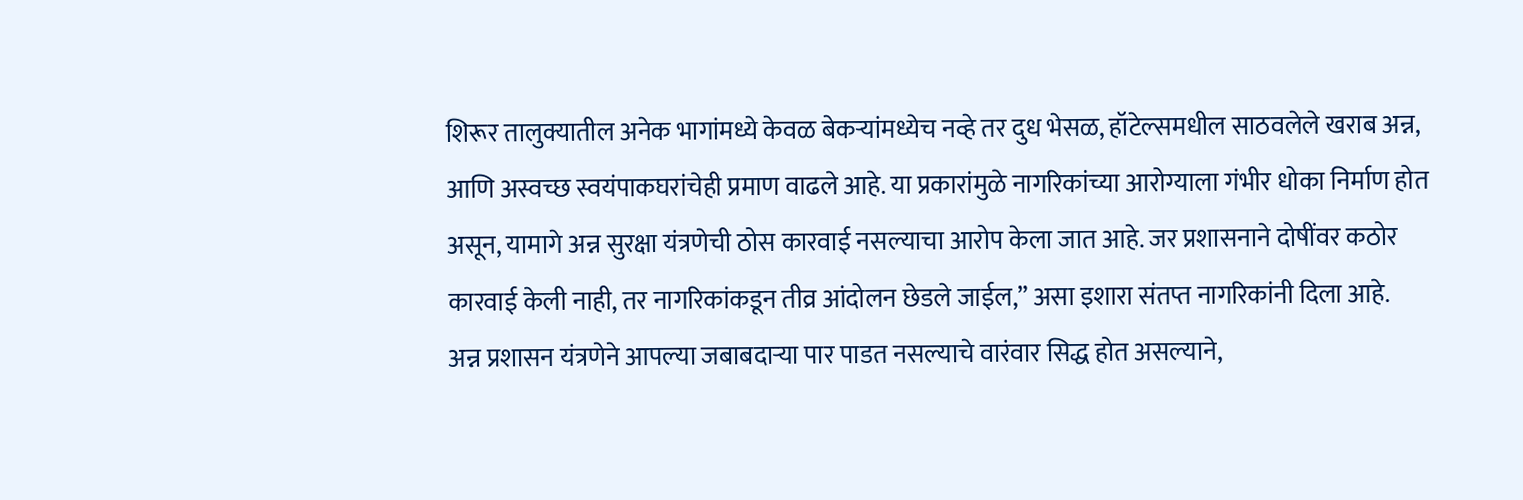शिरूर तालुक्यातील अनेक भागांमध्ये केवळ बेकऱ्यांमध्येच नव्हे तर दुध भेसळ, हॉटेल्समधील साठवलेले खराब अन्न, आणि अस्वच्छ स्वयंपाकघरांचेही प्रमाण वाढले आहे. या प्रकारांमुळे नागरिकांच्या आरोग्याला गंभीर धोका निर्माण होत असून, यामागे अन्न सुरक्षा यंत्रणेची ठोस कारवाई नसल्याचा आरोप केला जात आहे. जर प्रशासनाने दोषींवर कठोर कारवाई केली नाही, तर नागरिकांकडून तीव्र आंदोलन छेडले जाईल,” असा इशारा संतप्त नागरिकांनी दिला आहे.
अन्न प्रशासन यंत्रणेने आपल्या जबाबदाऱ्या पार पाडत नसल्याचे वारंवार सिद्ध होत असल्याने,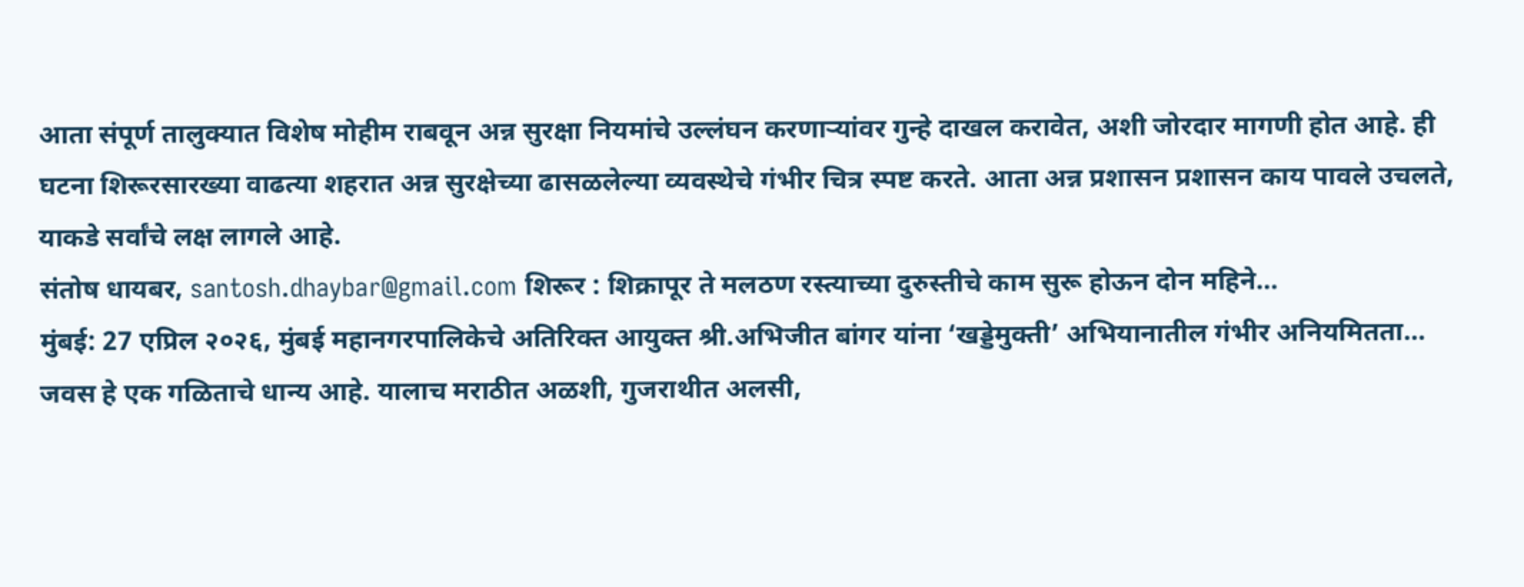आता संपूर्ण तालुक्यात विशेष मोहीम राबवून अन्न सुरक्षा नियमांचे उल्लंघन करणाऱ्यांवर गुन्हे दाखल करावेत, अशी जोरदार मागणी होत आहे. ही घटना शिरूरसारख्या वाढत्या शहरात अन्न सुरक्षेच्या ढासळलेल्या व्यवस्थेचे गंभीर चित्र स्पष्ट करते. आता अन्न प्रशासन प्रशासन काय पावले उचलते, याकडे सर्वांचे लक्ष लागले आहे.
संतोष धायबर, santosh.dhaybar@gmail.com शिरूर : शिक्रापूर ते मलठण रस्त्याच्या दुरुस्तीचे काम सुरू होऊन दोन महिने…
मुंबई: 27 एप्रिल २०२६, मुंबई महानगरपालिकेचे अतिरिक्त आयुक्त श्री.अभिजीत बांगर यांना ‘खड्डेमुक्ती’ अभियानातील गंभीर अनियमितता…
जवस हे एक गळिताचे धान्य आहे. यालाच मराठीत अळशी, गुजराथीत अलसी,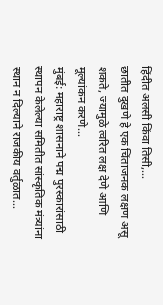हिंदीत अलसी किंवा तिसी,…
छातीत दुखणे हे एक चिंताजनक लक्षण असू शकते, ज्यामुळे त्वरित लक्ष देणे आणि मूल्यांकन करणे…
मुंबई: महाराष्ट्र शासनाने पद्म पुरस्कारांसाठी स्थापन केलेल्या समितीत सांस्कृतिक मंत्र्यांना स्थान न दिल्याने राजकीय वर्तुळात…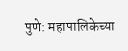पुणे: महापालिकेच्या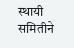स्थायी समितीने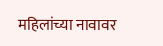महिलांच्या नावावर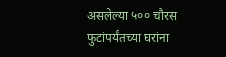असलेल्या ५०० चौरस फुटांपर्यंतच्या घरांना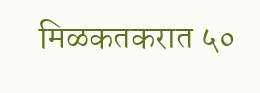मिळकतकरात ५०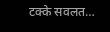टक्के सवलत…